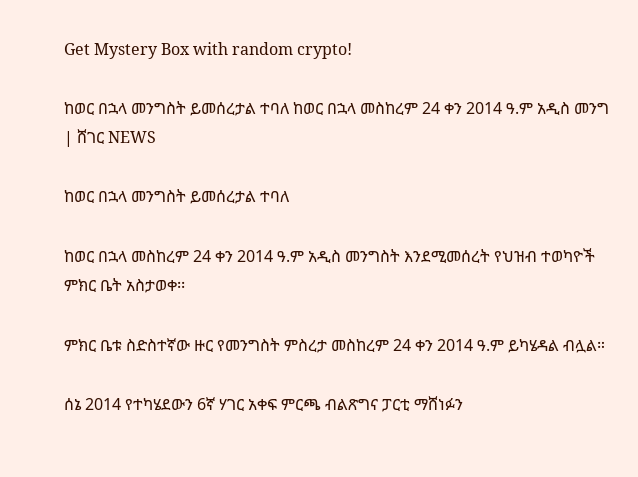Get Mystery Box with random crypto!

ከወር በኋላ መንግስት ይመሰረታል ተባለ ከወር በኋላ መስከረም 24 ቀን 2014 ዓ.ም አዲስ መንግ | ሸገር NEWS

ከወር በኋላ መንግስት ይመሰረታል ተባለ

ከወር በኋላ መስከረም 24 ቀን 2014 ዓ.ም አዲስ መንግስት እንደሚመሰረት የህዝብ ተወካዮች ምክር ቤት አስታወቀ፡፡

ምክር ቤቱ ስድስተኛው ዙር የመንግስት ምስረታ መስከረም 24 ቀን 2014 ዓ.ም ይካሄዳል ብሏል።

ሰኔ 2014 የተካሄደውን 6ኛ ሃገር አቀፍ ምርጫ ብልጽግና ፓርቲ ማሸነፉን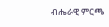ብሔራዊ ምርጫ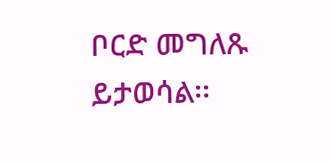ቦርድ መግለጹ ይታወሳል፡፡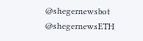@shegernewsbot
@shegernewsETH